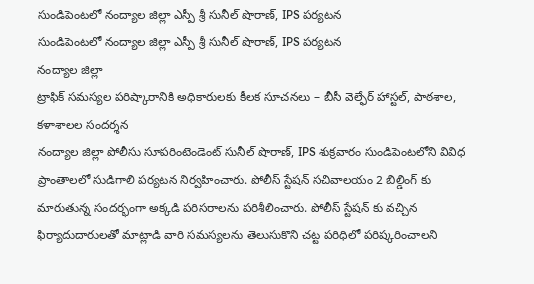సుండిపెంటలో నంద్యాల జిల్లా ఎస్పీ శ్రీ సునీల్ షొరాణ్, IPS పర్యటన
సుండిపెంటలో నంద్యాల జిల్లా ఎస్పీ శ్రీ సునీల్ షొరాణ్, IPS పర్యటన
నంద్యాల జిల్లా
ట్రాఫిక్ సమస్యల పరిష్కారానికి అధికారులకు కీలక సూచనలు – బీసీ వెల్ఫేర్ హాస్టల్, పాఠశాల, కళాశాలల సందర్శన
నంద్యాల జిల్లా పోలీసు సూపరింటెండెంట్ సునీల్ షొరాణ్, IPS శుక్రవారం సుండిపెంటలోని వివిధ ప్రాంతాలలో సుడిగాలి పర్యటన నిర్వహించారు. పోలీస్ స్టేషన్ సచివాలయం 2 బిల్డింగ్ కు మారుతున్న సందర్భంగా అక్కడి పరిసరాలను పరిశీలించారు. పోలీస్ స్టేషన్ కు వచ్చిన ఫిర్యాదుదారులతో మాట్లాడి వారి సమస్యలను తెలుసుకొని చట్ట పరిధిలో పరిష్కరించాలని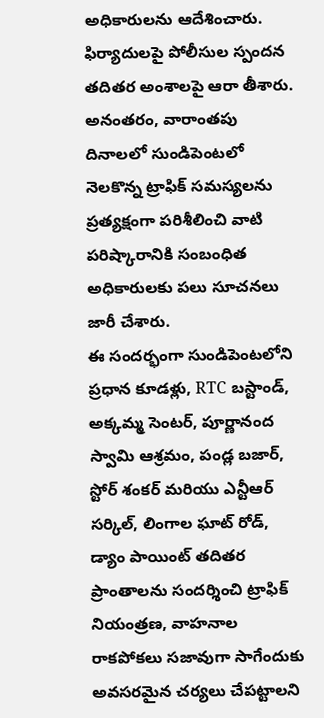అధికారులను ఆదేశించారు. ఫిర్యాదులపై పోలీసుల స్పందన తదితర అంశాలపై ఆరా తీశారు.
అనంతరం, వారాంతపు దినాలలో సుండిపెంటలో నెలకొన్న ట్రాఫిక్ సమస్యలను ప్రత్యక్షంగా పరిశీలించి వాటి పరిష్కారానికి సంబంధిత అధికారులకు పలు సూచనలు జారీ చేశారు.
ఈ సందర్భంగా సుండిపెంటలోని ప్రధాన కూడళ్లు, RTC బస్టాండ్, అక్కమ్మ సెంటర్, పూర్ణానంద స్వామి ఆశ్రమం, పండ్ల బజార్, స్టోర్ శంకర్ మరియు ఎన్టీఆర్ సర్కిల్, లింగాల ఘాట్ రోడ్, డ్యాం పాయింట్ తదితర ప్రాంతాలను సందర్శించి ట్రాఫిక్ నియంత్రణ, వాహనాల రాకపోకలు సజావుగా సాగేందుకు అవసరమైన చర్యలు చేపట్టాలని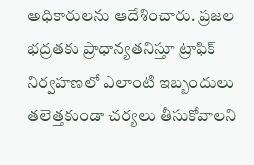అధికారులను ఆదేశించారు. ప్రజల భద్రతకు ప్రాధాన్యతనిస్తూ ట్రాఫిక్ నిర్వహణలో ఎలాంటి ఇబ్బందులు తలెత్తకుండా చర్యలు తీసుకోవాలని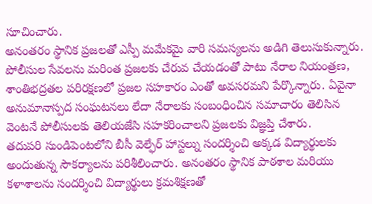సూచించారు.
అనంతరం స్థానిక ప్రజలతో ఎస్పీ మమేకమై వారి సమస్యలను అడిగి తెలుసుకున్నారు. పోలీసుల సేవలను మరింత ప్రజలకు చేరువ చేయడంతో పాటు నేరాల నియంత్రణ, శాంతిభద్రతల పరిరక్షణలో ప్రజల సహకారం ఎంతో అవసరమని పేర్కొన్నారు. ఏవైనా అనుమానాస్పద సంఘటనలు లేదా నేరాలకు సంబంధించిన సమాచారం తెలిసిన వెంటనే పోలీసులకు తెలియజేసి సహకరించాలని ప్రజలకు విజ్ఞప్తి చేశారు.
తదుపరి సుండిపెంటలోని బీసీ వెల్ఫేర్ హాస్టల్ను సందర్శించి అక్కడ విద్యార్థులకు అందుతున్న సౌకర్యాలను పరిశీలించారు. అనంతరం స్థానిక పాఠశాల మరియు కళాశాలను సందర్శించి విద్యార్థులు క్రమశిక్షణతో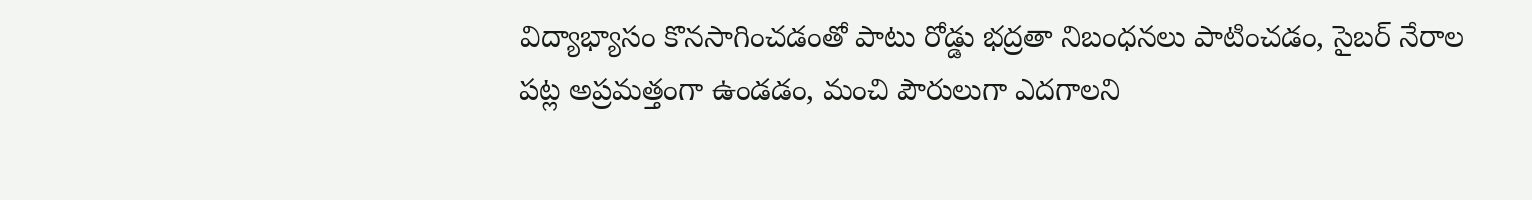విద్యాభ్యాసం కొనసాగించడంతో పాటు రోడ్డు భద్రతా నిబంధనలు పాటించడం, సైబర్ నేరాల పట్ల అప్రమత్తంగా ఉండడం, మంచి పౌరులుగా ఎదగాలని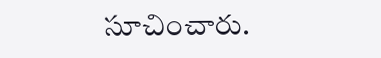సూచించారు.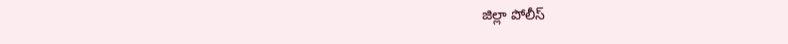జిల్లా పోలీస్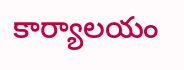కార్యాలయం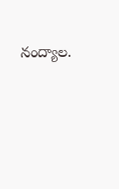నంద్యాల.